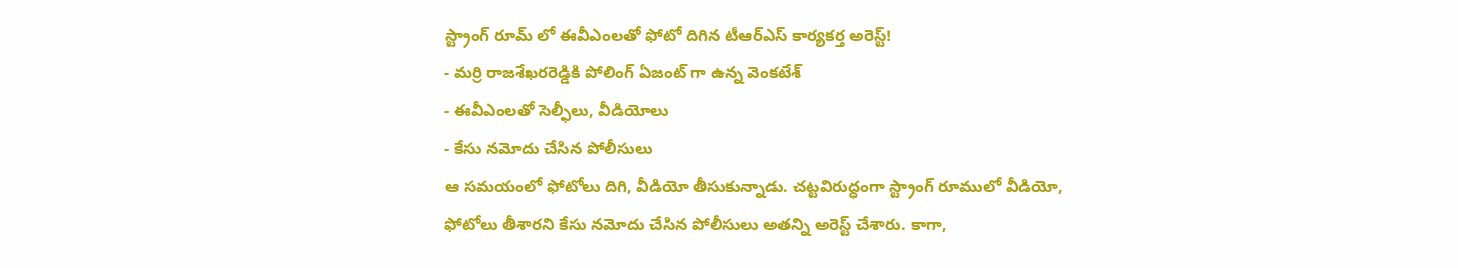స్ట్రాంగ్ రూమ్ లో ఈవీఎంలతో ఫోటో దిగిన టీఆర్ఎస్ కార్యకర్త అరెస్ట్!
- మర్రి రాజశేఖరరెడ్డికి పోలింగ్ ఏజంట్ గా ఉన్న వెంకటేశ్
- ఈవీఎంలతో సెల్ఫీలు, వీడియోలు
- కేసు నమోదు చేసిన పోలీసులు
ఆ సమయంలో ఫోటోలు దిగి, వీడియో తీసుకున్నాడు. చట్టవిరుద్ధంగా స్ట్రాంగ్ రూములో వీడియో, ఫోటోలు తీశారని కేసు నమోదు చేసిన పోలీసులు అతన్ని అరెస్ట్ చేశారు. కాగా,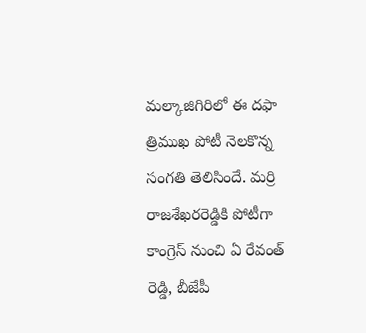మల్కాజిగిరిలో ఈ దఫా త్రిముఖ పోటీ నెలకొన్న సంగతి తెలిసిందే. మర్రి రాజశేఖరరెడ్డికి పోటీగా కాంగ్రెస్ నుంచి ఏ రేవంత్ రెడ్డి, బీజేపీ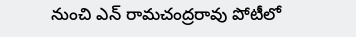నుంచి ఎన్ రామచంద్రరావు పోటీలో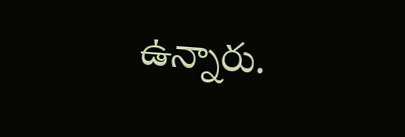ఉన్నారు.